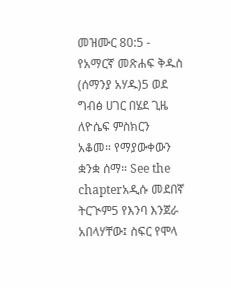መዝሙር 80:5 - የአማርኛ መጽሐፍ ቅዱስ (ሰማንያ አሃዱ)5 ወደ ግብፅ ሀገር በሄደ ጊዜ ለዮሴፍ ምስክርን አቆመ። የማያውቀውን ቋንቋ ሰማ። See the chapterአዲሱ መደበኛ ትርጒም5 የእንባ እንጀራ አበላሃቸው፤ ስፍር የሞላ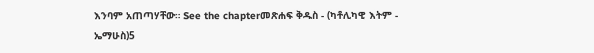እንባም አጠጣሃቸው። See the chapterመጽሐፍ ቅዱስ - (ካቶሊካዊ እትም - ኤማሁስ)5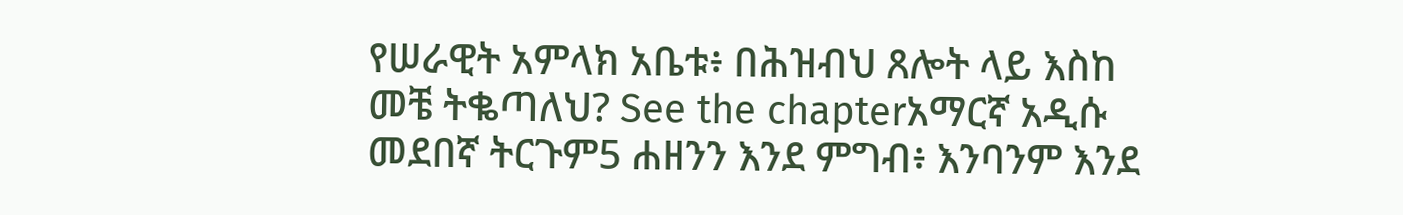የሠራዊት አምላክ አቤቱ፥ በሕዝብህ ጸሎት ላይ እስከ መቼ ትቈጣለህ? See the chapterአማርኛ አዲሱ መደበኛ ትርጉም5 ሐዘንን እንደ ምግብ፥ እንባንም እንደ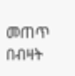መጠጥ በብዛት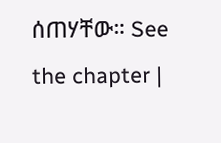ሰጠሃቸው። See the chapter |